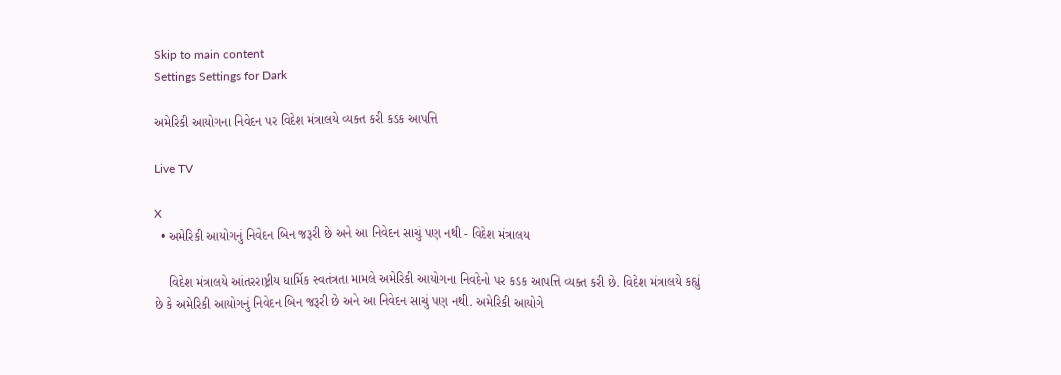Skip to main content
Settings Settings for Dark

અમેરિકી આયોગના નિવેદન પર વિદેશ મંત્રાલયે વ્યક્ત કરી કડક આપત્તિ

Live TV

X
  • અમેરિકી આયોગનું નિવેદન બિન જરૂરી છે અને આ નિવેદન સાચું પણ નથી - વિદેશ મંત્રાલય

    વિદેશ મંત્રાલયે આંતરરાષ્ટ્રીય ધાર્મિક સ્વતંત્રતા મામલે અમેરિકી આયોગના નિવદેનો પર કડક આપત્તિ વ્યક્ત કરી છે. વિદેશ મંત્રાલયે કહ્યું છે કે અમેરિકી આયોગનું નિવેદન બિન જરૂરી છે અને આ નિવેદન સાચું પણ નથી. અમેરિકી આયોગે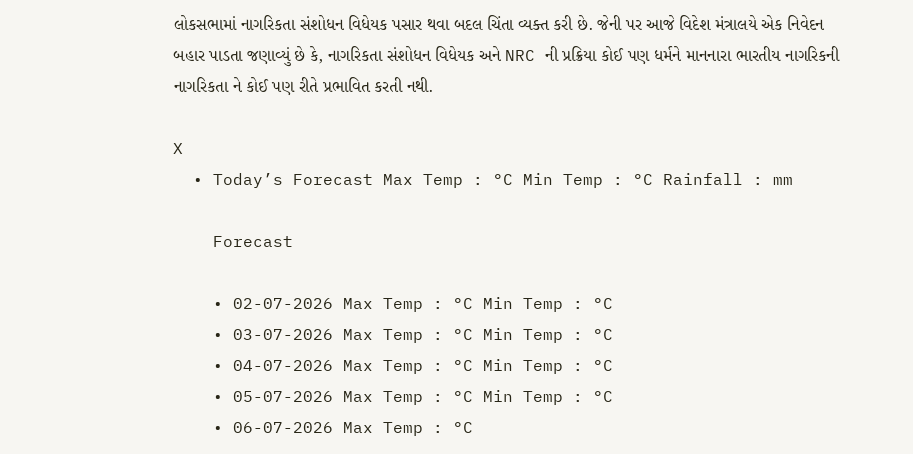લોકસભામાં નાગરિકતા સંશોધન વિધેયક પસાર થવા બદલ ચિંતા વ્યક્ત કરી છે. જેની પર આજે વિદેશ મંત્રાલયે એક નિવેદન બહાર પાડતા જણાવ્યું છે કે, નાગરિકતા સંશોધન વિધેયક અને NRC ની પ્રક્રિયા કોઈ પણ ધર્મને માનનારા ભારતીય નાગરિકની નાગરિકતા ને કોઈ પણ રીતે પ્રભાવિત કરતી નથી.

X
  • Today’s Forecast Max Temp : °C Min Temp : °C Rainfall : mm

    Forecast

    • 02-07-2026 Max Temp : °C Min Temp : °C
    • 03-07-2026 Max Temp : °C Min Temp : °C
    • 04-07-2026 Max Temp : °C Min Temp : °C
    • 05-07-2026 Max Temp : °C Min Temp : °C
    • 06-07-2026 Max Temp : °C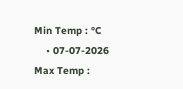Min Temp : °C
    • 07-07-2026 Max Temp :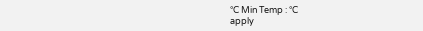°C Min Temp : °C
apply